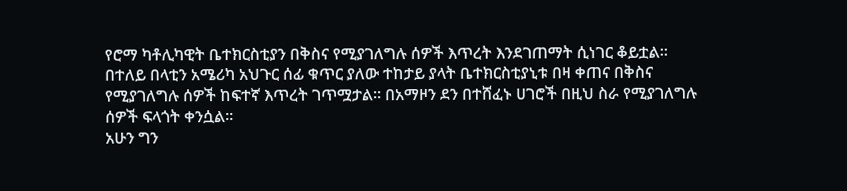የሮማ ካቶሊካዊት ቤተክርስቲያን በቅስና የሚያገለግሉ ሰዎች እጥረት እንደገጠማት ሲነገር ቆይቷል፡፡ በተለይ በላቲን አሜሪካ አህጉር ሰፊ ቁጥር ያለው ተከታይ ያላት ቤተክርስቲያኒቱ በዛ ቀጠና በቅስና የሚያገለግሉ ሰዎች ከፍተኛ እጥረት ገጥሟታል፡፡ በአማዞን ደን በተሸፈኑ ሀገሮች በዚህ ስራ የሚያገለግሉ ሰዎች ፍላጎት ቀንሷል፡፡
አሁን ግን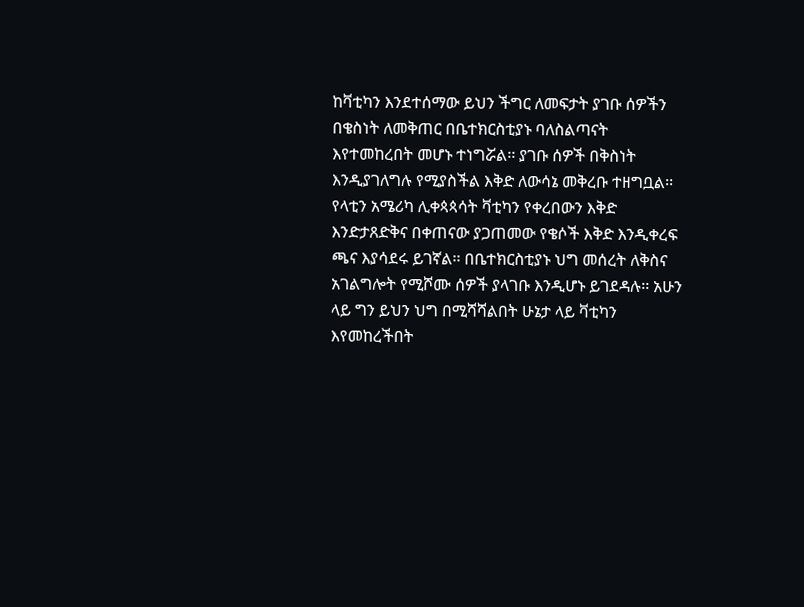ከቫቲካን እንደተሰማው ይህን ችግር ለመፍታት ያገቡ ሰዎችን በቄስነት ለመቅጠር በቤተክርስቲያኑ ባለስልጣናት እየተመከረበት መሆኑ ተነግሯል፡፡ ያገቡ ሰዎች በቅስነት እንዲያገለግሉ የሚያስችል እቅድ ለውሳኔ መቅረቡ ተዘግቧል፡፡
የላቲን አሜሪካ ሊቀጳጳሳት ቫቲካን የቀረበውን እቅድ እንድታጸድቅና በቀጠናው ያጋጠመው የቄሶች እቅድ እንዲቀረፍ ጫና እያሳደሩ ይገኛል፡፡ በቤተክርስቲያኑ ህግ መሰረት ለቅስና አገልግሎት የሚሾሙ ሰዎች ያላገቡ እንዲሆኑ ይገደዳሉ፡፡ አሁን ላይ ግን ይህን ህግ በሚሻሻልበት ሁኔታ ላይ ቫቲካን እየመከረችበት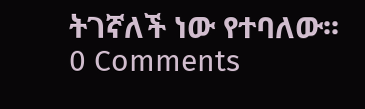ትገኛለች ነው የተባለው፡፡
0 Comments